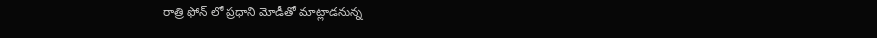రాత్రి ఫోన్ లో ప్రధాని మోడీతో మాట్లాడనున్న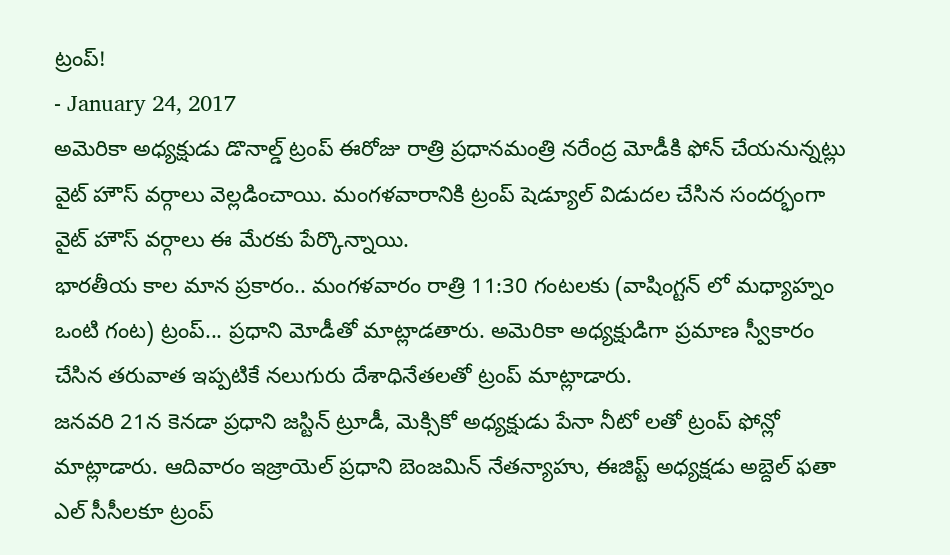ట్రంప్!
- January 24, 2017
అమెరికా అధ్యక్షుడు డొనాల్డ్ ట్రంప్ ఈరోజు రాత్రి ప్రధానమంత్రి నరేంద్ర మోడీకి ఫోన్ చేయనున్నట్లు వైట్ హౌస్ వర్గాలు వెల్లడించాయి. మంగళవారానికి ట్రంప్ షెడ్యూల్ విడుదల చేసిన సందర్భంగా వైట్ హౌస్ వర్గాలు ఈ మేరకు పేర్కొన్నాయి.
భారతీయ కాల మాన ప్రకారం.. మంగళవారం రాత్రి 11:30 గంటలకు (వాషింగ్టన్ లో మధ్యాహ్నం ఒంటి గంట) ట్రంప్... ప్రధాని మోడీతో మాట్లాడతారు. అమెరికా అధ్యక్షుడిగా ప్రమాణ స్వీకారం చేసిన తరువాత ఇప్పటికే నలుగురు దేశాధినేతలతో ట్రంప్ మాట్లాడారు.
జనవరి 21న కెనడా ప్రధాని జస్టిన్ ట్రూడీ, మెక్సికో అధ్యక్షుడు పేనా నీటో లతో ట్రంప్ ఫోన్లో మాట్లాడారు. ఆదివారం ఇజ్రాయెల్ ప్రధాని బెంజమిన్ నేతన్యాహు, ఈజిప్ట్ అధ్యక్షడు అబ్దెల్ ఫతా ఎల్ సీసీలకూ ట్రంప్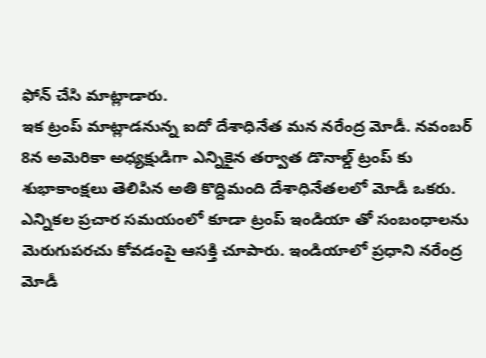ఫోన్ చేసి మాట్లాడారు.
ఇక ట్రంప్ మాట్లాడనున్న ఐదో దేశాధినేత మన నరేంద్ర మోడీ. నవంబర్ 8న అమెరికా అధ్యక్షుడిగా ఎన్నికైన తర్వాత డొనాల్డ్ ట్రంప్ కు శుభాకాంక్షలు తెలిపిన అతి కొద్దిమంది దేశాధినేతలలో మోడీ ఒకరు.
ఎన్నికల ప్రచార సమయంలో కూడా ట్రంప్ ఇండియా తో సంబంధాలను మెరుగుపరచు కోవడంపై ఆసక్తి చూపారు. ఇండియాలో ప్రధాని నరేంద్ర మోడీ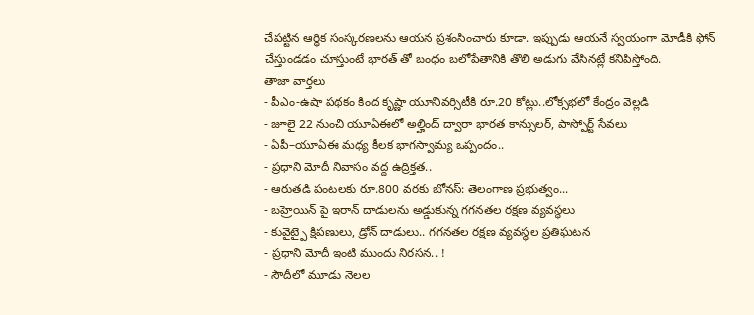చేపట్టిన ఆర్ధిక సంస్కరణలను ఆయన ప్రశంసించారు కూడా. ఇప్పుడు ఆయనే స్వయంగా మోడీకి ఫోన్ చేస్తుండడం చూస్తుంటే భారత్ తో బంధం బలోపేతానికి తొలి అడుగు వేసినట్లే కనిపిస్తోంది.
తాజా వార్తలు
- పీఎం-ఉషా పథకం కింద కృష్ణా యూనివర్సిటీకి రూ.20 కోట్లు..లోక్సభలో కేంద్రం వెల్లడి
- జూలై 22 నుంచి యూఏఈలో అల్హింద్ ద్వారా భారత కాన్సులర్, పాస్పోర్ట్ సేవలు
- ఏపీ–యూఏఈ మధ్య కీలక భాగస్వామ్య ఒప్పందం..
- ప్రధాని మోదీ నివాసం వద్ద ఉద్రిక్తత..
- ఆరుతడి పంటలకు రూ.800 వరకు బోనస్: తెలంగాణ ప్రభుత్వం...
- బహ్రెయిన్ పై ఇరాన్ దాడులను అడ్డుకున్న గగనతల రక్షణ వ్యవస్థలు
- కువైట్పై క్షిపణులు, డ్రోన్ దాడులు.. గగనతల రక్షణ వ్యవస్థల ప్రతిఘటన
- ప్రధాని మోదీ ఇంటి ముందు నిరసన.. !
- సౌదీలో మూడు నెలల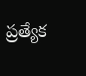ప్రత్యేక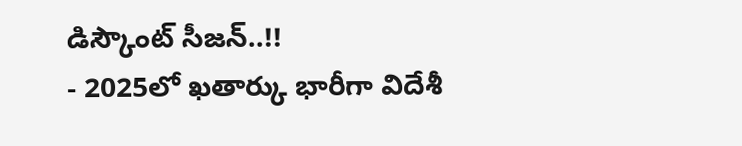డిస్కౌంట్ సీజన్..!!
- 2025లో ఖతార్కు భారీగా విదేశీ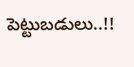పెట్టుబడులు..!!